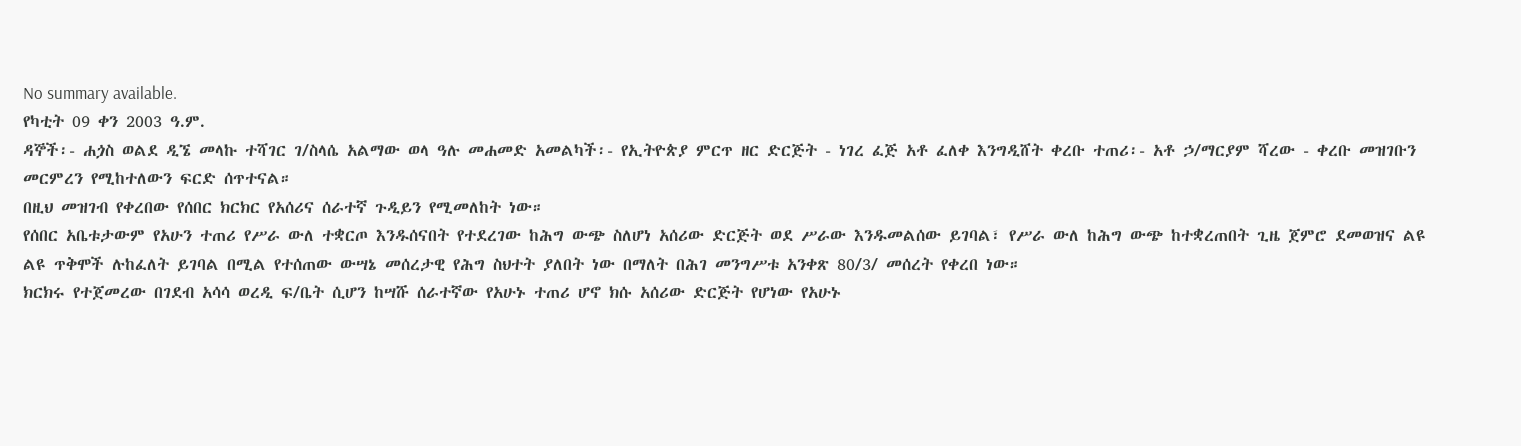No summary available.
የካቲት 09 ቀን 2003 ዓ.ም.
ዳኞች፡- ሐጏስ ወልደ ዲኜ መላኩ ተሻገር ገ/ስላሴ አልማው ወላ ዓሉ መሐመድ አመልካች፡- የኢትዮጵያ ምርጥ ዘር ድርጅት - ነገረ ፈጅ አቶ ፈለቀ እንግዲሸት ቀረቡ ተጠሪ፡- አቶ ኃ/ማርያም ሻረው - ቀረቡ መዝገቡን መርምረን የሚከተለውን ፍርድ ሰጥተናል።
በዚህ መዝገብ የቀረበው የሰበር ክርክር የአሰሪና ሰራተኛ ጉዲይን የሚመለከት ነው።
የሰበር አቤቱታውም የአሁን ተጠሪ የሥራ ውለ ተቋርጦ እንዱሰናበት የተደረገው ከሕግ ውጭ ስለሆነ አሰሪው ድርጅት ወደ ሥራው እንዱመልሰው ይገባል፣ የሥራ ውለ ከሕግ ውጭ ከተቋረጠበት ጊዜ ጀምሮ ደመወዝና ልዩ ልዩ ጥቅሞች ሉከፈለት ይገባል በሚል የተሰጠው ውሣኔ መሰረታዊ የሕግ ስህተት ያለበት ነው በማለት በሕገ መንግሥቱ አንቀጽ 80/3/ መሰረት የቀረበ ነው።
ክርክሩ የተጀመረው በገደብ አሳሳ ወረዲ ፍ/ቤት ሲሆን ከሣሹ ሰራተኛው የአሁኑ ተጠሪ ሆኖ ክሱ አሰሪው ድርጅት የሆነው የአሁኑ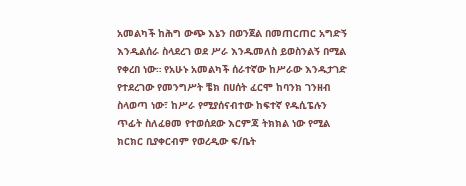አመልካች ከሕግ ውጭ እኔን በወንጀል በመጠርጠር አግድኝ እንዲልሰራ ስላደረገ ወደ ሥራ እንዱመለስ ይወስንልኝ በሚል የቀረበ ነው። የአሁኑ አመልካች ሰራተኛው ከሥራው እንዱታገድ የተደረገው የመንግሥት ቼክ በሀሰት ፈርሞ ከባንክ ገንዘብ ስላወጣ ነው፣ ከሥራ የሚያሰናብተው ከፍተኛ የዱሲፔሉን ጥፊት ስለፈፀመ የተወሰደው እርምጃ ትክክል ነው የሚል ክርክር ቢያቀርብም የወረዲው ፍ/ቤት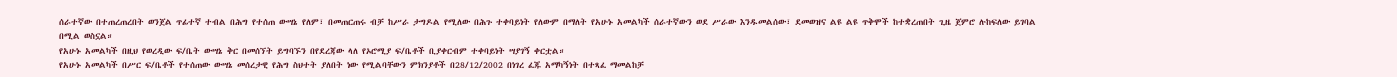ሰራተኛው በተጠረጠረበት ወንጀል ጥፊተኛ ተብል በሕግ የተሰጠ ውሣኔ የለም፣ በመጠርጠሩ ብቻ ከሥራ ታግዶል የሚለው በሕጉ ተቀባይነት የለውም በማለት የአሁኑ አመልካች ሰራተኛውን ወደ ሥራው እንዱመልሰው፣ ደመወዝና ልዩ ልዩ ጥቅሞች ከተቋረጠበት ጊዜ ጀምሮ ሉከፍለው ይገባል በሚል ወስኗል።
የአሁኑ አመልካች በዚህ የወረዲው ፍ/ቤት ውሣኔ ቅር በመሰኘት ይግባኙን በየደረጃው ላለ የኦሮሚያ ፍ/ቤቶች ቢያቀርብም ተቀባይነት ሣያገኝ ቀርቷል።
የአሁኑ አመልካች በሥር ፍ/ቤቶች የተሰጠው ውሣኔ መሰረታዊ የሕግ ስህተት ያለበት ነው የሚልባቸውን ምክንያቶች በ28/12/2002 በነገረ ፈጁ አማካኝነት በተጻፈ ማመልከቻ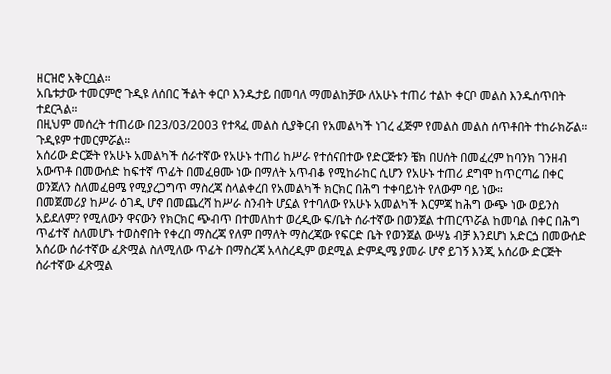ዘርዝሮ አቅርቧል።
አቤቱታው ተመርምሮ ጉዲዩ ለሰበር ችልት ቀርቦ እንዱታይ በመባለ ማመልከቻው ለአሁኑ ተጠሪ ተልኮ ቀርቦ መልስ እንዱሰጥበት ተደርጓል።
በዚህም መሰረት ተጠሪው በ23/03/2003 የተጻፈ መልስ ሲያቅርብ የአመልካች ነገረ ፈጅም የመልስ መልስ ሰጥቶበት ተከራክሯል።
ጉዲዩም ተመርምሯል።
አሰሪው ድርጅት የአሁኑ አመልካች ሰራተኛው የአሁኑ ተጠሪ ከሥራ የተሰናበተው የድርጅቱን ቼክ በሀሰት በመፈረም ከባንክ ገንዘብ አውጥቶ በመውሰድ ከፍተኛ ጥፊት በመፈፀሙ ነው በማለት አጥብቆ የሚከራከር ሲሆን የአሁኑ ተጠሪ ደግሞ ከጥርጣሬ በቀር ወንጀለን ስለመፈፀሜ የሚያረጋግጥ ማስረጃ ስላልቀረበ የአመልካች ክርክር በሕግ ተቀባይነት የለውም ባይ ነው።
በመጀመሪያ ከሥራ ዕገዲ ሆኖ በመጨረሻ ከሥራ ስንብት ሆኗል የተባለው የአሁኑ አመልካች እርምጃ ከሕግ ውጭ ነው ወይንስ አይደለም? የሚለውን ዋናውን የክርክር ጭብጥ በተመለከተ ወረዲው ፍ/ቤት ሰራተኛው በወንጀል ተጠርጥሯል ከመባል በቀር በሕግ ጥፊተኛ ስለመሆኑ ተወስኖበት የቀረበ ማስረጃ የለም በማለት ማስረጃው የፍርድ ቤት የወንጀል ውሣኔ ብቻ እንደሆነ አድርጏ በመውሰድ አሰሪው ሰራተኛው ፈጽሟል ስለሚለው ጥፊት በማስረጃ አላስረዲም ወደሚል ድምዲሜ ያመራ ሆኖ ይገኝ እንጂ አሰሪው ድርጅት ሰራተኛው ፈጽሟል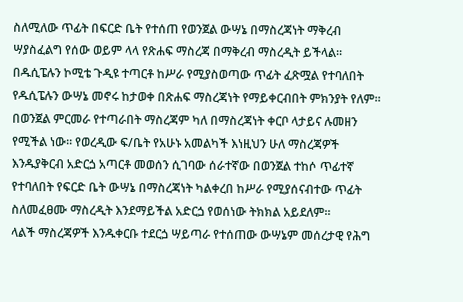ስለሚለው ጥፊት በፍርድ ቤት የተሰጠ የወንጀል ውሣኔ በማስረጃነት ማቅረብ ሣያስፈልግ የሰው ወይም ላላ የጽሐፍ ማስረጃ በማቅረብ ማስረዲት ይችላል። በዱሲፔሉን ኮሚቴ ጉዲዩ ተጣርቶ ከሥራ የሚያስወጣው ጥፊት ፈጽሟል የተባለበት የዱሲፔሉን ውሣኔ መኖሩ ከታወቀ በጽሐፍ ማስረጃነት የማይቀርብበት ምክንያት የለም። በወንጀል ምርመራ የተጣራበት ማስረጃም ካለ በማስረጃነት ቀርቦ ላታይና ሉመዘን የሚችል ነው። የወረዲው ፍ/ቤት የአሁኑ አመልካች እነዚህን ሁለ ማስረጃዎች እንዱያቅርብ አድርጏ አጣርቶ መወሰን ሲገባው ሰራተኛው በወንጀል ተከሶ ጥፊተኛ የተባለበት የፍርድ ቤት ውሣኔ በማስረጃነት ካልቀረበ ከሥራ የሚያሰናብተው ጥፊት ስለመፈፀሙ ማስረዲት እንደማይችል አድርጏ የወሰነው ትክክል አይደለም።
ላልች ማስረጃዎች እንዱቀርቡ ተደርጏ ሣይጣራ የተሰጠው ውሣኔም መሰረታዊ የሕግ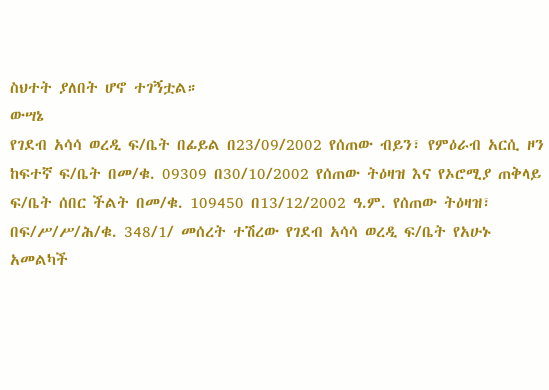ስህተት ያለበት ሆኖ ተገኝቷል።
ውሣኔ
የገደብ አሳሳ ወረዲ ፍ/ቤት በፊይል በ23/09/2002 የሰጠው ብይን፣ የምዕራብ አርሲ ዞን ከፍተኛ ፍ/ቤት በመ/ቁ. 09309 በ30/10/2002 የሰጠው ትዕዛዝ እና የኦሮሚያ ጠቅላይ ፍ/ቤት ሰበር ችልት በመ/ቁ. 109450 በ13/12/2002 ዓ.ም. የሰጠው ትዕዛዝ፣ በፍ/ሥ/ሥ/ሕ/ቁ. 348/1/ መሰረት ተሽረው የገደብ አሳሳ ወረዲ ፍ/ቤት የአሁኑ አመልካች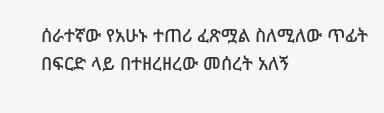ሰራተኛው የአሁኑ ተጠሪ ፈጽሟል ስለሚለው ጥፊት በፍርድ ላይ በተዘረዘረው መሰረት አለኝ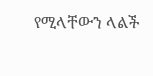የሚላቸውን ላልች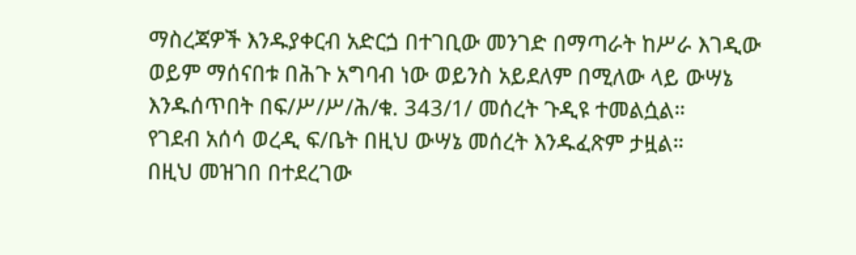ማስረጃዎች እንዱያቀርብ አድርጏ በተገቢው መንገድ በማጣራት ከሥራ እገዲው ወይም ማሰናበቱ በሕጉ አግባብ ነው ወይንስ አይደለም በሚለው ላይ ውሣኔ እንዱሰጥበት በፍ/ሥ/ሥ/ሕ/ቁ. 343/1/ መሰረት ጉዲዩ ተመልሷል።
የገደብ አሰሳ ወረዲ ፍ/ቤት በዚህ ውሣኔ መሰረት እንዱፈጽም ታዟል።
በዚህ መዝገበ በተደረገው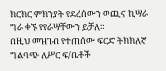ክርክር ምክንያት የደረሰውን ወጪና ኪሣራ ግራ ቀኙ የየራሣቸውን ይቻለ።
በዚህ መዝገብ የተጠሰው ፍርድ ትክክለኛ ግልባጭ ለሥር ፍ/ቤቶች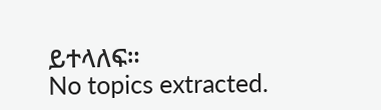ይተላለፍ።
No topics extracted.